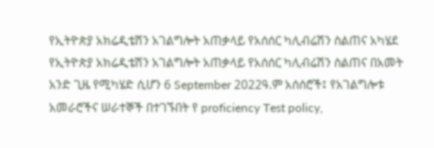የኢትዮጵያ አክሬዲቴሽን አገልግሎት አጠቃላይ የአሰሰር ካሊብሬሽን ስልጠና አካሄደ የኢትዮጵያ አክሬዲቴሽን አገልግሎት አጠቃላይ የአሰሰር ካሊብሬሽን ስልጠና በአመት አንድ ጊዜ የሚካሄድ ሲሆን 6 September 2022ዓ.ም አሰሰሮች፤ የአገልግሎቱ አመራሮችና ሠራተኞች በተገኙበት የ proficiency Test policy,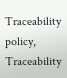Traceability policy, Traceability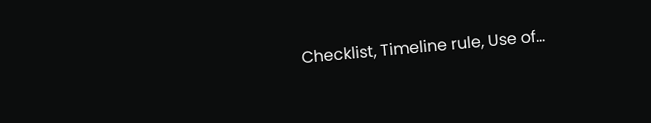Checklist, Timeline rule, Use of…